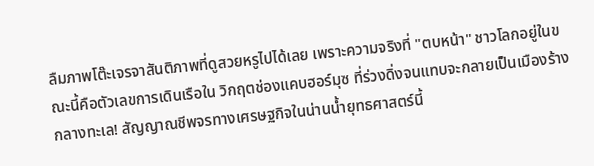ลืมภาพโต๊ะเจรจาสันติภาพที่ดูสวยหรูไปได้เลย เพราะความจริงที่ "ตบหน้า" ชาวโลกอยู่ในขณะนี้คือตัวเลขการเดินเรือใน วิกฤตช่องแคบฮอร์มุซ ที่ร่วงดิ่งจนแทบจะกลายเป็นเมืองร้างกลางทะเล! สัญญาณชีพจรทางเศรษฐกิจในน่านน้ำยุทธศาสตร์นี้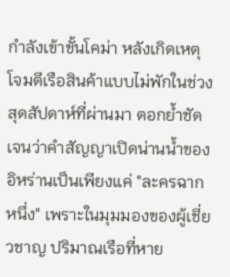กำลังเข้าขั้นโคม่า หลังเกิดเหตุโจมตีเรือสินค้าแบบไม่พักในช่วงสุดสัปดาห์ที่ผ่านมา ตอกย้ำชัดเจนว่าคำสัญญาเปิดน่านน้ำของอิหร่านเป็นเพียงแค่ "ละครฉากหนึ่ง" เพราะในมุมมองของผู้เชี่ยวชาญ ปริมาณเรือที่หาย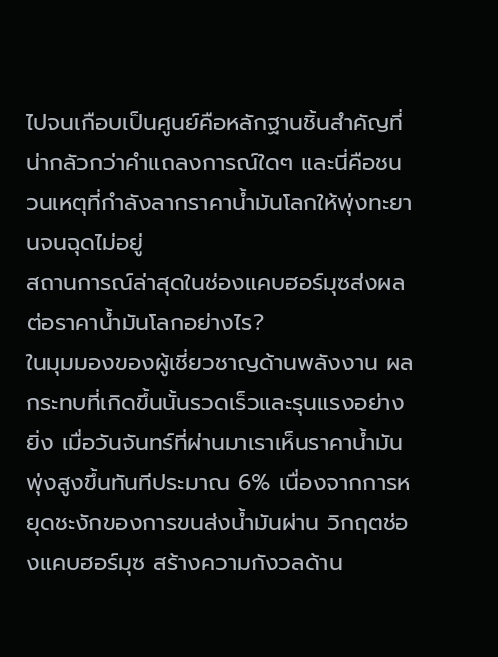ไปจนเกือบเป็นศูนย์คือหลักฐานชิ้นสำคัญที่น่ากลัวกว่าคำแถลงการณ์ใดๆ และนี่คือชนวนเหตุที่กำลังลากราคาน้ำมันโลกให้พุ่งทะยานจนฉุดไม่อยู่
สถานการณ์ล่าสุดในช่องแคบฮอร์มุซส่งผลต่อราคาน้ำมันโลกอย่างไร?
ในมุมมองของผู้เชี่ยวชาญด้านพลังงาน ผลกระทบที่เกิดขึ้นนั้นรวดเร็วและรุนแรงอย่างยิ่ง เมื่อวันจันทร์ที่ผ่านมาเราเห็นราคาน้ำมันพุ่งสูงขึ้นทันทีประมาณ 6% เนื่องจากการหยุดชะงักของการขนส่งน้ำมันผ่าน วิกฤตช่องแคบฮอร์มุซ สร้างความกังวลด้าน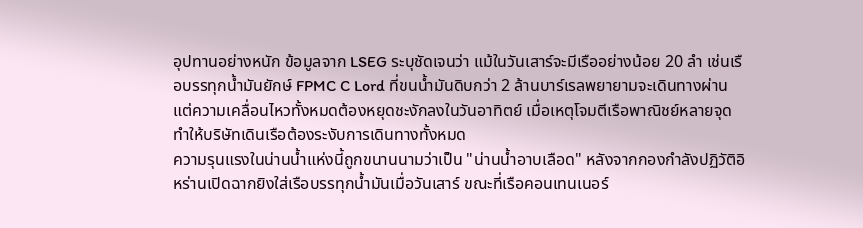อุปทานอย่างหนัก ข้อมูลจาก LSEG ระบุชัดเจนว่า แม้ในวันเสาร์จะมีเรืออย่างน้อย 20 ลำ เช่นเรือบรรทุกน้ำมันยักษ์ FPMC C Lord ที่ขนน้ำมันดิบกว่า 2 ล้านบาร์เรลพยายามจะเดินทางผ่าน แต่ความเคลื่อนไหวทั้งหมดต้องหยุดชะงักลงในวันอาทิตย์ เมื่อเหตุโจมตีเรือพาณิชย์หลายจุดทำให้บริษัทเดินเรือต้องระงับการเดินทางทั้งหมด
ความรุนแรงในน่านน้ำแห่งนี้ถูกขนานนามว่าเป็น "น่านน้ำอาบเลือด" หลังจากกองกำลังปฏิวัติอิหร่านเปิดฉากยิงใส่เรือบรรทุกน้ำมันเมื่อวันเสาร์ ขณะที่เรือคอนเทนเนอร์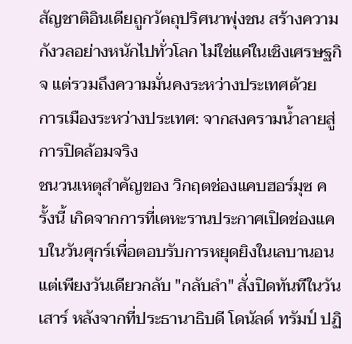สัญชาติอินเดียถูกวัตถุปริศนาพุ่งชน สร้างความกังวลอย่างหนักไปทั่วโลก ไม่ใช่แค่ในเชิงเศรษฐกิจ แต่รวมถึงความมั่นคงระหว่างประเทศด้วย
การเมืองระหว่างประเทศ: จากสงครามน้ำลายสู่การปิดล้อมจริง
ชนวนเหตุสำคัญของ วิกฤตช่องแคบฮอร์มุซ ครั้งนี้ เกิดจากการที่เตหะรานประกาศเปิดช่องแคบในวันศุกร์เพื่อตอบรับการหยุดยิงในเลบานอน แต่เพียงวันเดียวกลับ "กลับลำ" สั่งปิดทันทีในวันเสาร์ หลังจากที่ประธานาธิบดี โดนัลด์ ทรัมป์ ปฏิ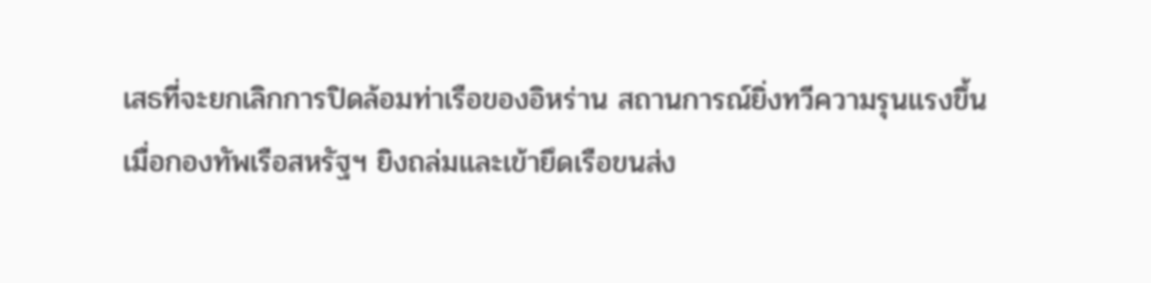เสธที่จะยกเลิกการปิดล้อมท่าเรือของอิหร่าน สถานการณ์ยิ่งทวีความรุนแรงขึ้นเมื่อกองทัพเรือสหรัฐฯ ยิงถล่มและเข้ายึดเรือขนส่ง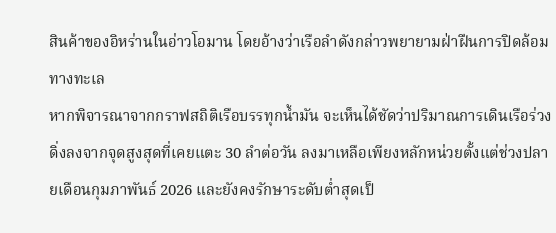สินค้าของอิหร่านในอ่าวโอมาน โดยอ้างว่าเรือลำดังกล่าวพยายามฝ่าฝืนการปิดล้อมทางทะเล
หากพิจารณาจากกราฟสถิติเรือบรรทุกน้ำมัน จะเห็นได้ชัดว่าปริมาณการเดินเรือร่วงดิ่งลงจากจุดสูงสุดที่เคยแตะ 30 ลำต่อวัน ลงมาเหลือเพียงหลักหน่วยตั้งแต่ช่วงปลายเดือนกุมภาพันธ์ 2026 และยังคงรักษาระดับต่ำสุดเป็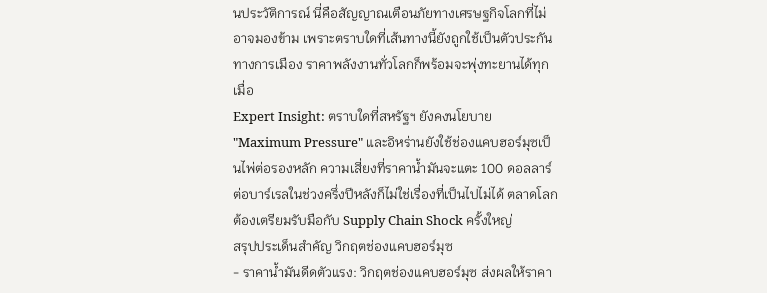นประวัติการณ์ นี่คือสัญญาณเตือนภัยทางเศรษฐกิจโลกที่ไม่อาจมองข้าม เพราะตราบใดที่เส้นทางนี้ยังถูกใช้เป็นตัวประกันทางการเมือง ราคาพลังงานทั่วโลกก็พร้อมจะพุ่งทะยานได้ทุกเมื่อ
Expert Insight: ตราบใดที่สหรัฐฯ ยังคงนโยบาย "Maximum Pressure" และอิหร่านยังใช้ช่องแคบฮอร์มุซเป็นไพ่ต่อรองหลัก ความเสี่ยงที่ราคาน้ำมันจะแตะ 100 ดอลลาร์ต่อบาร์เรลในช่วงครึ่งปีหลังก็ไม่ใช่เรื่องที่เป็นไปไม่ได้ ตลาดโลกต้องเตรียมรับมือกับ Supply Chain Shock ครั้งใหญ่
สรุปประเด็นสำคัญ วิกฤตช่องแคบฮอร์มุซ
- ราคาน้ำมันดีดตัวแรง: วิกฤตช่องแคบฮอร์มุซ ส่งผลให้ราคา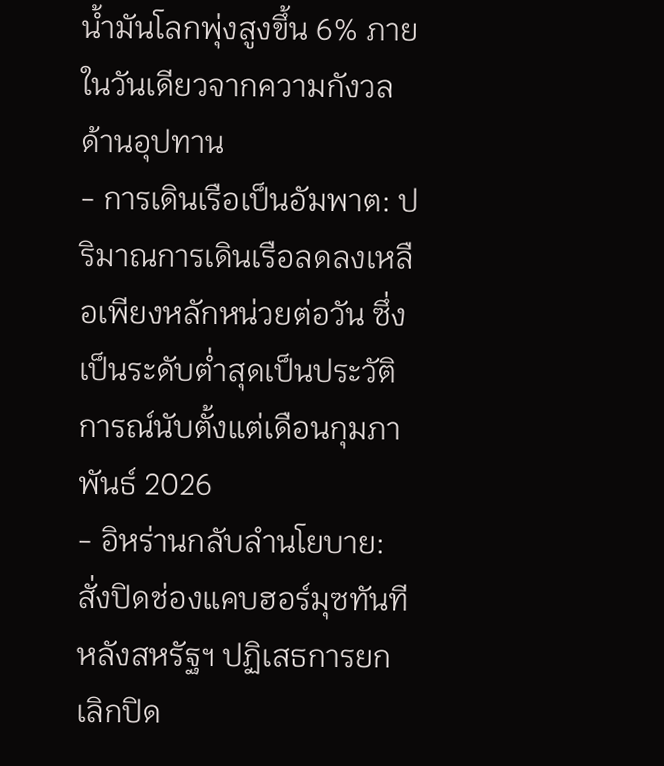น้ำมันโลกพุ่งสูงขึ้น 6% ภายในวันเดียวจากความกังวลด้านอุปทาน
- การเดินเรือเป็นอัมพาต: ปริมาณการเดินเรือลดลงเหลือเพียงหลักหน่วยต่อวัน ซึ่งเป็นระดับต่ำสุดเป็นประวัติการณ์นับตั้งแต่เดือนกุมภาพันธ์ 2026
- อิหร่านกลับลำนโยบาย: สั่งปิดช่องแคบฮอร์มุซทันทีหลังสหรัฐฯ ปฏิเสธการยกเลิกปิด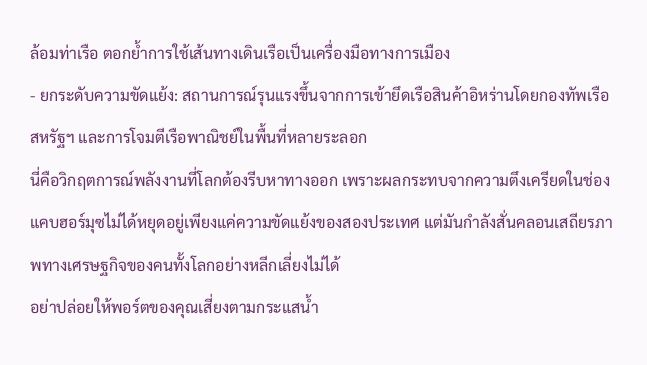ล้อมท่าเรือ ตอกย้ำการใช้เส้นทางเดินเรือเป็นเครื่องมือทางการเมือง
- ยกระดับความขัดแย้ง: สถานการณ์รุนแรงขึ้นจากการเข้ายึดเรือสินค้าอิหร่านโดยกองทัพเรือสหรัฐฯ และการโจมตีเรือพาณิชย์ในพื้นที่หลายระลอก
นี่คือวิกฤตการณ์พลังงานที่โลกต้องรีบหาทางออก เพราะผลกระทบจากความตึงเครียดในช่องแคบฮอร์มุซไม่ได้หยุดอยู่เพียงแค่ความขัดแย้งของสองประเทศ แต่มันกำลังสั่นคลอนเสถียรภาพทางเศรษฐกิจของคนทั้งโลกอย่างหลีกเลี่ยงไม่ได้
อย่าปล่อยให้พอร์ตของคุณเสี่ยงตามกระแสน้ำ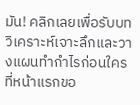มัน! คลิกเลยเพื่อรับบทวิเคราะห์เจาะลึกและวางแผนทำกำไรก่อนใครที่หน้าแรกขอ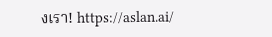งเรา! https://aslan.ai/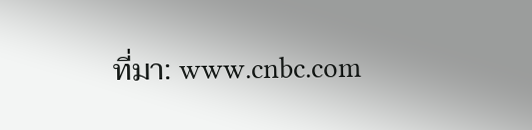ที่มา: www.cnbc.com